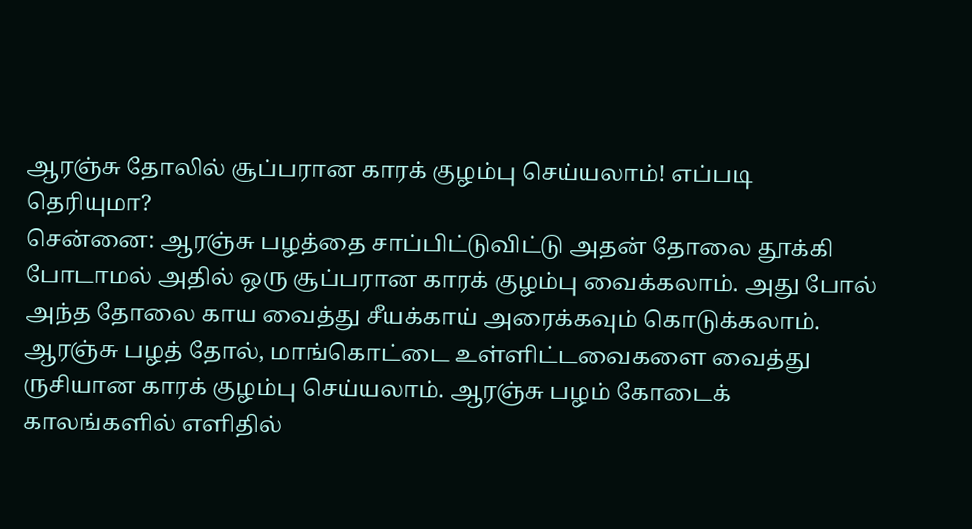ஆரஞ்சு தோலில் சூப்பரான காரக் குழம்பு செய்யலாம்! எப்படி தெரியுமா?
சென்னை: ஆரஞ்சு பழத்தை சாப்பிட்டுவிட்டு அதன் தோலை தூக்கி போடாமல் அதில் ஒரு சூப்பரான காரக் குழம்பு வைக்கலாம். அது போல் அந்த தோலை காய வைத்து சீயக்காய் அரைக்கவும் கொடுக்கலாம்.
ஆரஞ்சு பழத் தோல், மாங்கொட்டை உள்ளிட்டவைகளை வைத்து ருசியான காரக் குழம்பு செய்யலாம். ஆரஞ்சு பழம் கோடைக் காலங்களில் எளிதில்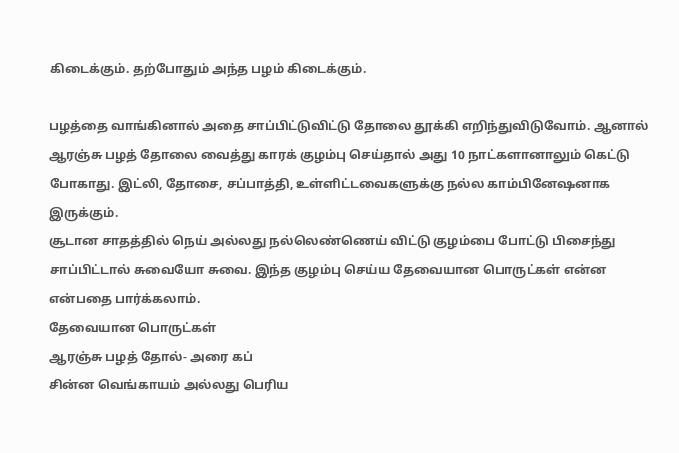கிடைக்கும். தற்போதும் அந்த பழம் கிடைக்கும்.

பழத்தை வாங்கினால் அதை சாப்பிட்டுவிட்டு தோலை தூக்கி எறிந்துவிடுவோம். ஆனால் ஆரஞ்சு பழத் தோலை வைத்து காரக் குழம்பு செய்தால் அது 10 நாட்களானாலும் கெட்டு போகாது. இட்லி, தோசை, சப்பாத்தி, உள்ளிட்டவைகளுக்கு நல்ல காம்பினேஷனாக இருக்கும்.
சூடான சாதத்தில் நெய் அல்லது நல்லெண்ணெய் விட்டு குழம்பை போட்டு பிசைந்து சாப்பிட்டால் சுவையோ சுவை. இந்த குழம்பு செய்ய தேவையான பொருட்கள் என்ன என்பதை பார்க்கலாம்.
தேவையான பொருட்கள்
ஆரஞ்சு பழத் தோல்- அரை கப்
சின்ன வெங்காயம் அல்லது பெரிய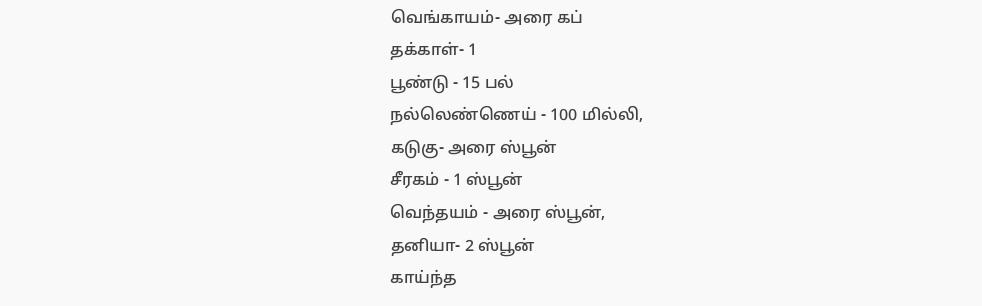வெங்காயம்- அரை கப்
தக்காள்- 1
பூண்டு - 15 பல்
நல்லெண்ணெய் - 100 மில்லி,
கடுகு- அரை ஸ்பூன்
சீரகம் - 1 ஸ்பூன்
வெந்தயம் - அரை ஸ்பூன்,
தனியா- 2 ஸ்பூன்
காய்ந்த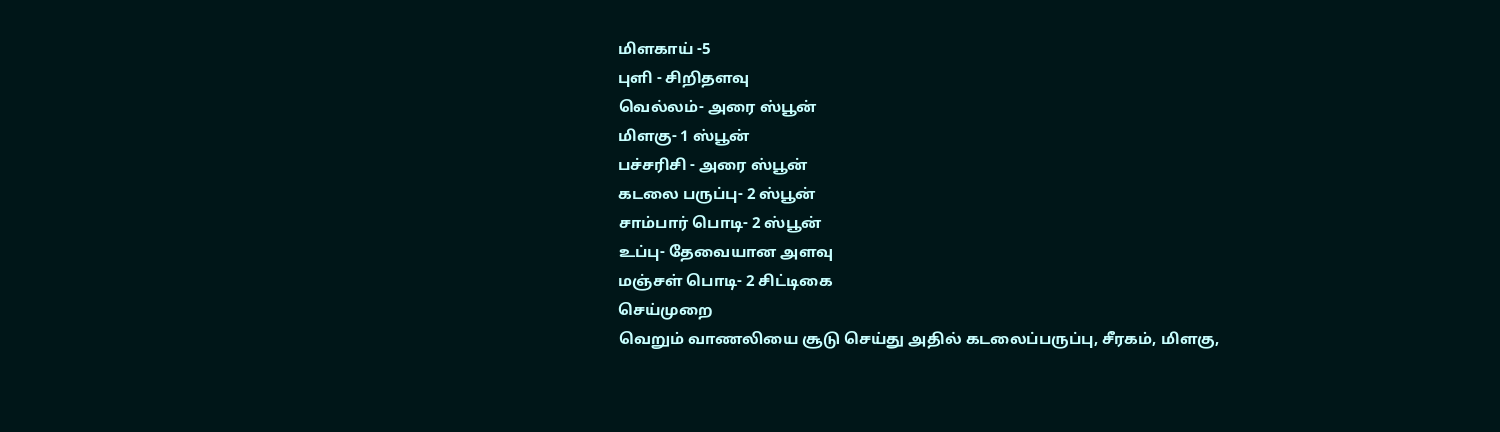மிளகாய் -5
புளி - சிறிதளவு
வெல்லம்- அரை ஸ்பூன்
மிளகு- 1 ஸ்பூன்
பச்சரிசி - அரை ஸ்பூன்
கடலை பருப்பு- 2 ஸ்பூன்
சாம்பார் பொடி- 2 ஸ்பூன்
உப்பு- தேவையான அளவு
மஞ்சள் பொடி- 2 சிட்டிகை
செய்முறை
வெறும் வாணலியை சூடு செய்து அதில் கடலைப்பருப்பு, சீரகம், மிளகு,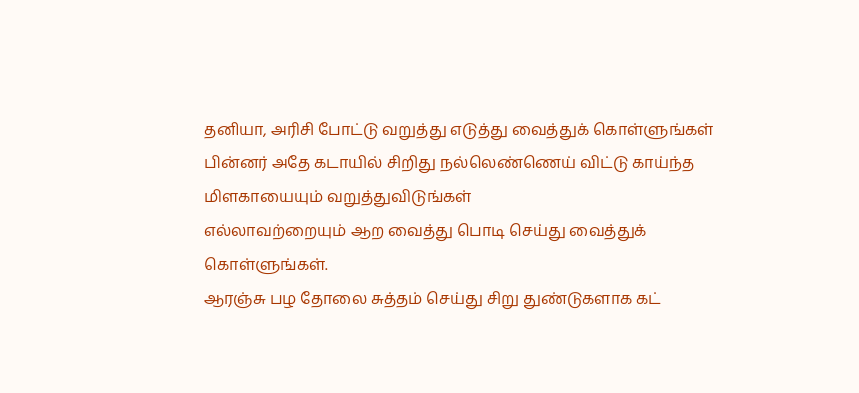தனியா, அரிசி போட்டு வறுத்து எடுத்து வைத்துக் கொள்ளுங்கள்
பின்னர் அதே கடாயில் சிறிது நல்லெண்ணெய் விட்டு காய்ந்த மிளகாயையும் வறுத்துவிடுங்கள்
எல்லாவற்றையும் ஆற வைத்து பொடி செய்து வைத்துக் கொள்ளுங்கள்.
ஆரஞ்சு பழ தோலை சுத்தம் செய்து சிறு துண்டுகளாக கட்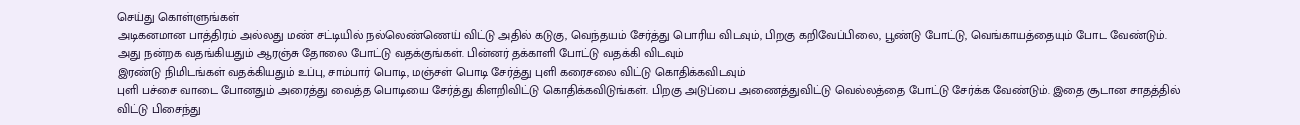செய்து கொள்ளுங்கள்
அடிகனமான பாத்திரம் அல்லது மண் சட்டியில் நல்லெண்ணெய் விட்டு அதில் கடுகு, வெந்தயம் சேர்த்து பொரிய விடவும், பிறகு கறிவேப்பிலை, பூண்டு போட்டு, வெங்காயத்தையும் போட வேண்டும்.
அது நன்றக வதங்கியதும் ஆரஞ்சு தோலை போட்டு வதக்குங்கள். பின்னர் தக்காளி போட்டு வதக்கி விடவும்
இரண்டு நிமிடங்கள் வதக்கியதும் உப்பு, சாம்பார் பொடி, மஞ்சள் பொடி சேர்த்து புளி கரைசலை விட்டு கொதிக்கவிடவும்
புளி பச்சை வாடை போனதும் அரைத்து வைத்த பொடியை சேர்த்து கிளறிவிட்டு கொதிக்கவிடுங்கள். பிறகு அடுப்பை அணைத்துவிட்டு வெல்லத்தை போட்டு சேர்க்க வேண்டும். இதை சூடான சாதத்தில் விட்டு பிசைந்து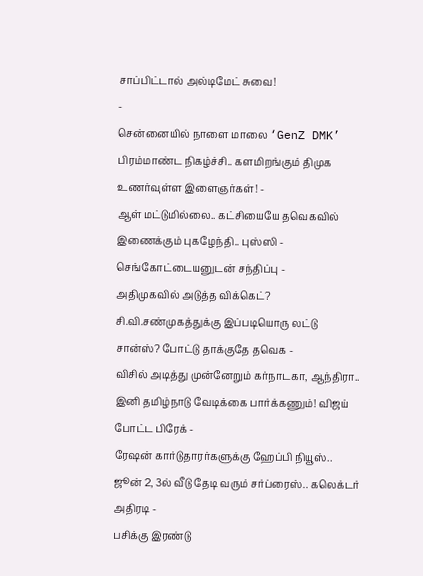சாப்பிட்டால் அல்டிமேட் சுவை!
-
சென்னையில் நாளை மாலை ‘GenZ DMK’ பிரம்மாண்ட நிகழ்ச்சி.. களமிறங்கும் திமுக உணர்வுள்ள இளைஞர்கள்! -
ஆள் மட்டுமில்லை.. கட்சியையே தவெகவில் இணைக்கும் புகழேந்தி.. புஸ்ஸி - செங்கோட்டையனுடன் சந்திப்பு -
அதிமுகவில் அடுத்த விக்கெட்? சி.வி.சண்முகத்துக்கு இப்படியொரு லட்டு சான்ஸ்? போட்டு தாக்குதே தவெக -
விசில் அடித்து முன்னேறும் கர்நாடகா, ஆந்திரா.. இனி தமிழ்நாடு வேடிக்கை பார்க்கணும்! விஜய் போட்ட பிரேக் -
ரேஷன் கார்டுதாரர்களுக்கு ஹேப்பி நியூஸ்.. ஜூன் 2, 3ல் வீடு தேடி வரும் சர்ப்ரைஸ்.. கலெக்டர் அதிரடி -
பசிக்கு இரண்டு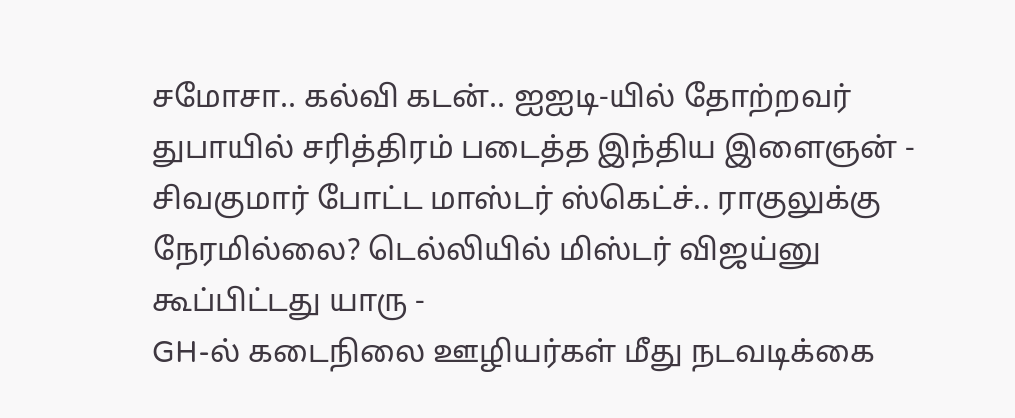சமோசா.. கல்வி கடன்.. ஐஐடி-யில் தோற்றவர் துபாயில் சரித்திரம் படைத்த இந்திய இளைஞன் -
சிவகுமார் போட்ட மாஸ்டர் ஸ்கெட்ச்.. ராகுலுக்கு நேரமில்லை? டெல்லியில் மிஸ்டர் விஜய்னு கூப்பிட்டது யாரு -
GH-ல் கடைநிலை ஊழியர்கள் மீது நடவடிக்கை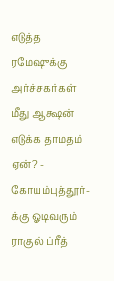எடுத்த ரமேஷுக்கு அர்ச்சகர்கள் மீது ஆக்ஷன் எடுக்க தாமதம் ஏன்? -
கோயம்புத்தூர்-க்கு ஓடிவரும் ராகுல் ப்ரீத்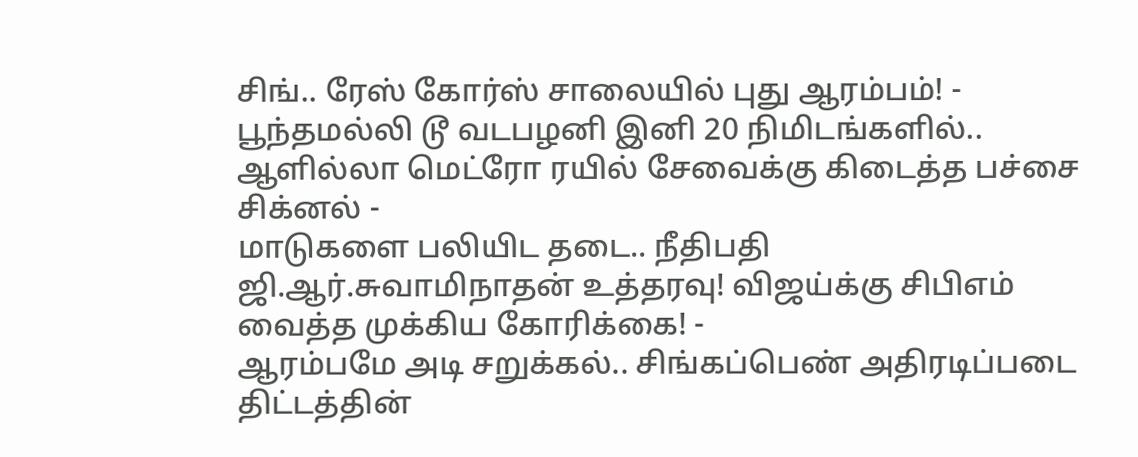சிங்.. ரேஸ் கோர்ஸ் சாலையில் புது ஆரம்பம்! -
பூந்தமல்லி டூ வடபழனி இனி 20 நிமிடங்களில்.. ஆளில்லா மெட்ரோ ரயில் சேவைக்கு கிடைத்த பச்சை சிக்னல் -
மாடுகளை பலியிட தடை.. நீதிபதி ஜி.ஆர்.சுவாமிநாதன் உத்தரவு! விஜய்க்கு சிபிஎம் வைத்த முக்கிய கோரிக்கை! -
ஆரம்பமே அடி சறுக்கல்.. சிங்கப்பெண் அதிரடிப்படை திட்டத்தின்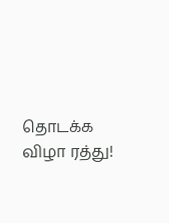தொடக்க விழா ரத்து!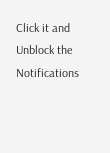Click it and Unblock the Notifications